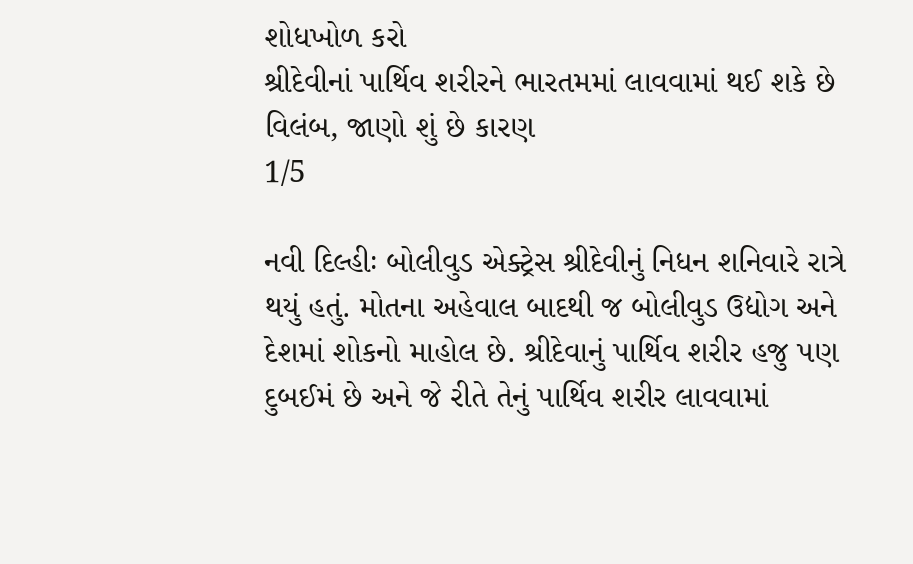શોધખોળ કરો
શ્રીદેવીનાં પાર્થિવ શરીરને ભારતમમાં લાવવામાં થઈ શકે છે વિલંબ, જાણો શું છે કારણ
1/5

નવી દિલ્હીઃ બોલીવુડ એક્ટ્રેસ શ્રીદેવીનું નિધન શનિવારે રાત્રે થયું હતું. મોતના અહેવાલ બાદથી જ બોલીવુડ ઉદ્યોગ અને દેશમાં શોકનો માહોલ છે. શ્રીદેવાનું પાર્થિવ શરીર હજુ પણ દુબઈમં છે અને જે રીતે તેનું પાર્થિવ શરીર લાવવામાં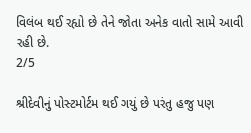વિલંબ થઈ રહ્યો છે તેને જોતા અનેક વાતો સામે આવી રહી છે.
2/5

શ્રીદેવીનું પોસ્ટમોર્ટમ થઈ ગયું છે પરંતુ હજુ પણ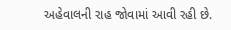અહેવાલની રાહ જોવામાં આવી રહી છે.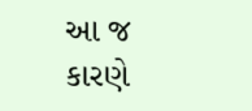આ જ કારણે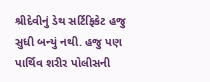શ્રીદેવીનું ડેથ સર્ટિફિકેટ હજુ સુધી બન્યું નથી. હજુ પણ પાર્થિવ શરીર પોલીસની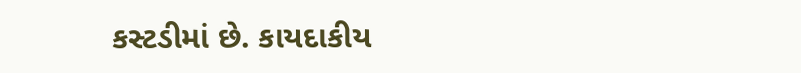કસ્ટડીમાં છે. કાયદાકીય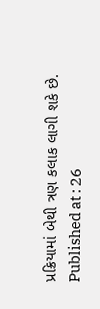પ્રક્રિયામાં બેથી ત્રણ કલાક લાગી શકે છે.
Published at : 26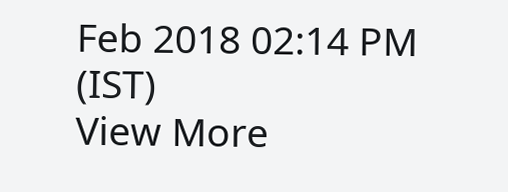Feb 2018 02:14 PM (IST)
View More